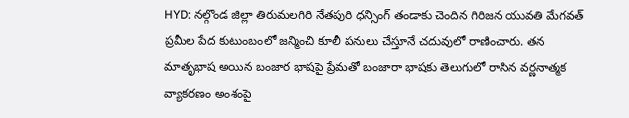HYD: నల్గొండ జిల్లా తిరుమలగిరి నేతపురి ధన్సింగ్ తండాకు చెందిన గిరిజన యువతి మేగవత్ ప్రమీల పేద కుటుంబంలో జన్మించి కూలీ పనులు చేస్తూనే చదువులో రాణించారు. తన మాతృభాష అయిన బంజార భాషపై ప్రేమతో బంజారా భాషకు తెలుగులో రాసిన వర్ణనాత్మక వ్యాకరణం అంశంపై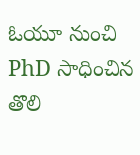ఓయూ నుంచి PhD సాధించిన తొలి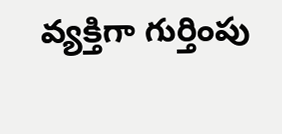వ్యక్తిగా గుర్తింపు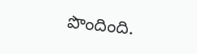పొందింది.